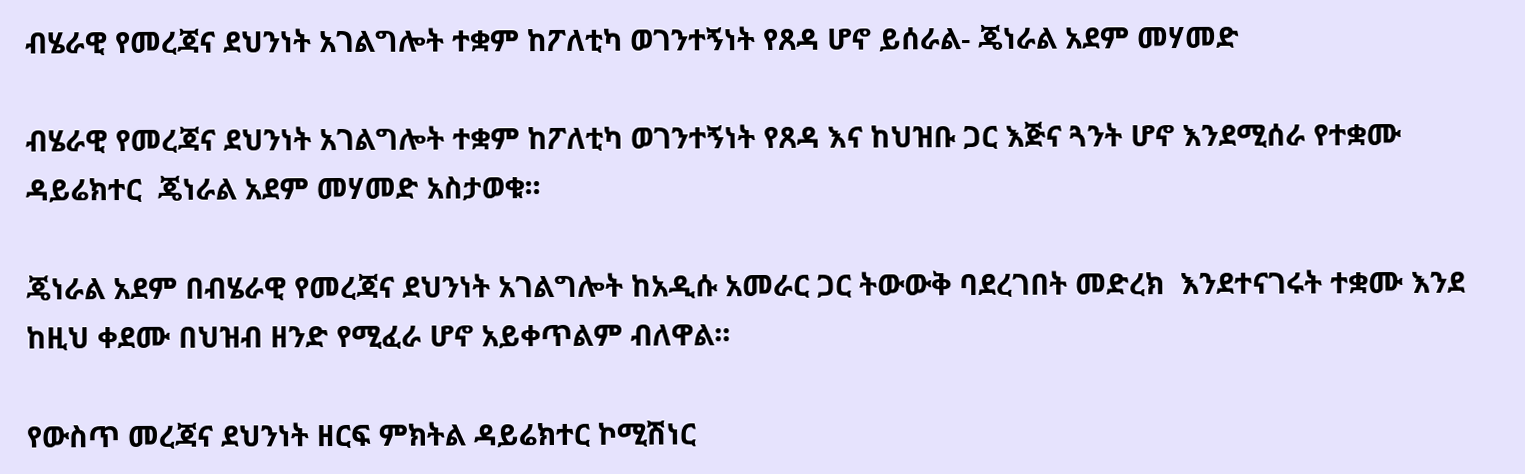ብሄራዊ የመረጃና ደህንነት አገልግሎት ተቋም ከፖለቲካ ወገንተኝነት የጸዳ ሆኖ ይሰራል- ጄነራል አደም መሃመድ

ብሄራዊ የመረጃና ደህንነት አገልግሎት ተቋም ከፖለቲካ ወገንተኝነት የጸዳ እና ከህዝቡ ጋር እጅና ጓንት ሆኖ እንደሚሰራ የተቋሙ ዳይሬክተር  ጄነራል አደም መሃመድ አስታወቁ፡፡

ጄነራል አደም በብሄራዊ የመረጃና ደህንነት አገልግሎት ከአዲሱ አመራር ጋር ትውውቅ ባደረገበት መድረክ  እንደተናገሩት ተቋሙ እንደ ከዚህ ቀደሙ በህዝብ ዘንድ የሚፈራ ሆኖ አይቀጥልም ብለዋል፡፡

የውስጥ መረጃና ደህንነት ዘርፍ ምክትል ዳይሬክተር ኮሚሽነር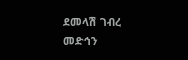ደመላሽ ገብረ መድኅን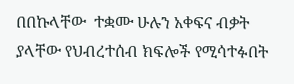በበኩላቸው  ተቋሙ ሁሉን አቀፍና ብቃት ያላቸው የህብረተሰብ ክፍሎች የሚሳተፉበት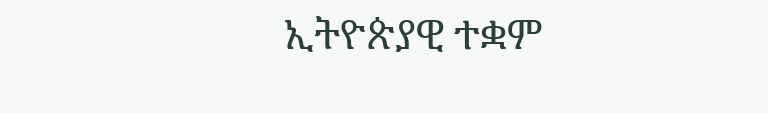ኢትዮጵያዊ ተቋም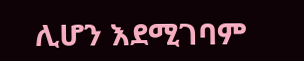ሊሆን እደሚገባም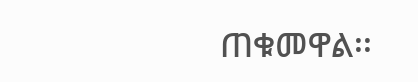ጠቁመዋል፡፡